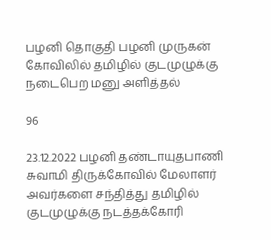பழனி தொகுதி பழனி முருகன் கோவிலில் தமிழில் குடமுழுக்கு நடைபெற மனு அளித்தல்

96

23.12.2022 பழனி தண்டாயுதபாணி சுவாமி திருக்கோவில் மேலாளர் அவர்களை சந்தித்து தமிழில் குடமுழுக்கு நடத்தக்கோரி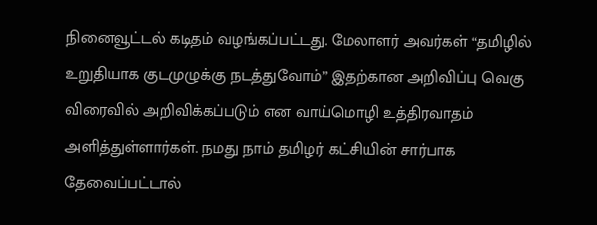நினைவூட்டல் கடிதம் வழங்கப்பட்டது. மேலாளர் அவர்கள் “தமிழில் உறுதியாக குடமுழுக்கு நடத்துவோம்” இதற்கான அறிவிப்பு வெகு விரைவில் அறிவிக்கப்படும் என வாய்மொழி உத்திரவாதம் அளித்துள்ளார்கள். நமது நாம் தமிழர் கட்சியின் சார்பாக தேவைப்பட்டால்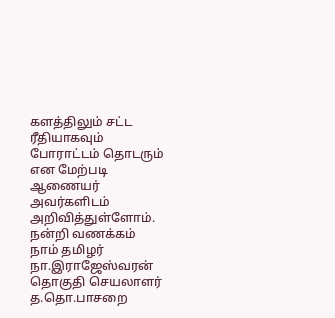களத்திலும் சட்ட ரீதியாகவும் போராட்டம் தொடரும் என மேற்படி ஆணையர் அவர்களிடம் அறிவித்துள்ளோம்.
நன்றி வணக்கம்
நாம் தமிழர்
நா.இராஜேஸ்வரன்
தொகுதி செயலாளர்
த.தொ.பாசறை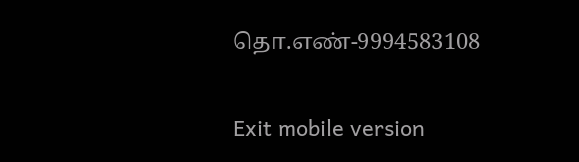தொ.எண்-9994583108

Exit mobile version